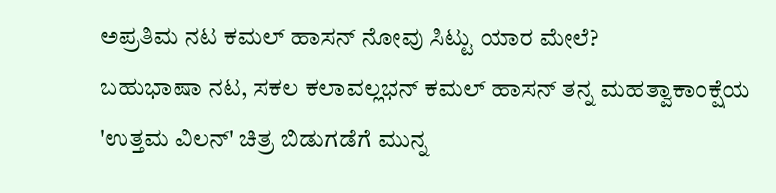ಅಪ್ರತಿಮ ನಟ ಕಮಲ್ ಹಾಸನ್ ನೋವು ಸಿಟ್ಟು ಯಾರ ಮೇಲೆ?
ಬಹುಭಾಷಾ ನಟ, ಸಕಲ ಕಲಾವಲ್ಲಭನ್ ಕಮಲ್ ಹಾಸನ್ ತನ್ನ ಮಹತ್ವಾಕಾಂಕ್ಷೆಯ 'ಉತ್ತಮ ವಿಲನ್' ಚಿತ್ರ ಬಿಡುಗಡೆಗೆ ಮುನ್ನ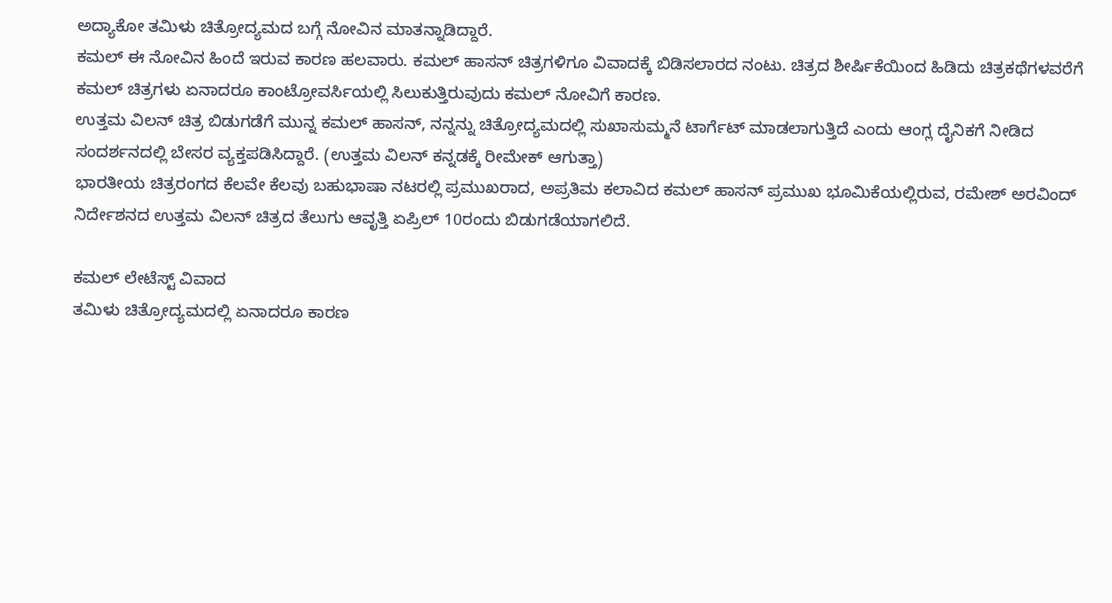ಅದ್ಯಾಕೋ ತಮಿಳು ಚಿತ್ರೋದ್ಯಮದ ಬಗ್ಗೆ ನೋವಿನ ಮಾತನ್ನಾಡಿದ್ದಾರೆ.
ಕಮಲ್ ಈ ನೋವಿನ ಹಿಂದೆ ಇರುವ ಕಾರಣ ಹಲವಾರು. ಕಮಲ್ ಹಾಸನ್ ಚಿತ್ರಗಳಿಗೂ ವಿವಾದಕ್ಕೆ ಬಿಡಿಸಲಾರದ ನಂಟು. ಚಿತ್ರದ ಶೀರ್ಷಿಕೆಯಿಂದ ಹಿಡಿದು ಚಿತ್ರಕಥೆಗಳವರೆಗೆ ಕಮಲ್ ಚಿತ್ರಗಳು ಏನಾದರೂ ಕಾಂಟ್ರೋವರ್ಸಿಯಲ್ಲಿ ಸಿಲುಕುತ್ತಿರುವುದು ಕಮಲ್ ನೋವಿಗೆ ಕಾರಣ.
ಉತ್ತಮ ವಿಲನ್ ಚಿತ್ರ ಬಿಡುಗಡೆಗೆ ಮುನ್ನ ಕಮಲ್ ಹಾಸನ್, ನನ್ನನ್ನು ಚಿತ್ರೋದ್ಯಮದಲ್ಲಿ ಸುಖಾಸುಮ್ಮನೆ ಟಾರ್ಗೆಟ್ ಮಾಡಲಾಗುತ್ತಿದೆ ಎಂದು ಆಂಗ್ಲ ದೈನಿಕಗೆ ನೀಡಿದ ಸಂದರ್ಶನದಲ್ಲಿ ಬೇಸರ ವ್ಯಕ್ತಪಡಿಸಿದ್ದಾರೆ. (ಉತ್ತಮ ವಿಲನ್ ಕನ್ನಡಕ್ಕೆ ರೀಮೇಕ್ ಆಗುತ್ತಾ)
ಭಾರತೀಯ ಚಿತ್ರರಂಗದ ಕೆಲವೇ ಕೆಲವು ಬಹುಭಾಷಾ ನಟರಲ್ಲಿ ಪ್ರಮುಖರಾದ, ಅಪ್ರತಿಮ ಕಲಾವಿದ ಕಮಲ್ ಹಾಸನ್ ಪ್ರಮುಖ ಭೂಮಿಕೆಯಲ್ಲಿರುವ, ರಮೇಶ್ ಅರವಿಂದ್ ನಿರ್ದೇಶನದ ಉತ್ತಮ ವಿಲನ್ ಚಿತ್ರದ ತೆಲುಗು ಆವೃತ್ತಿ ಏಪ್ರಿಲ್ 10ರಂದು ಬಿಡುಗಡೆಯಾಗಲಿದೆ.

ಕಮಲ್ ಲೇಟೆಸ್ಟ್ ವಿವಾದ
ತಮಿಳು ಚಿತ್ರೋದ್ಯಮದಲ್ಲಿ ಏನಾದರೂ ಕಾರಣ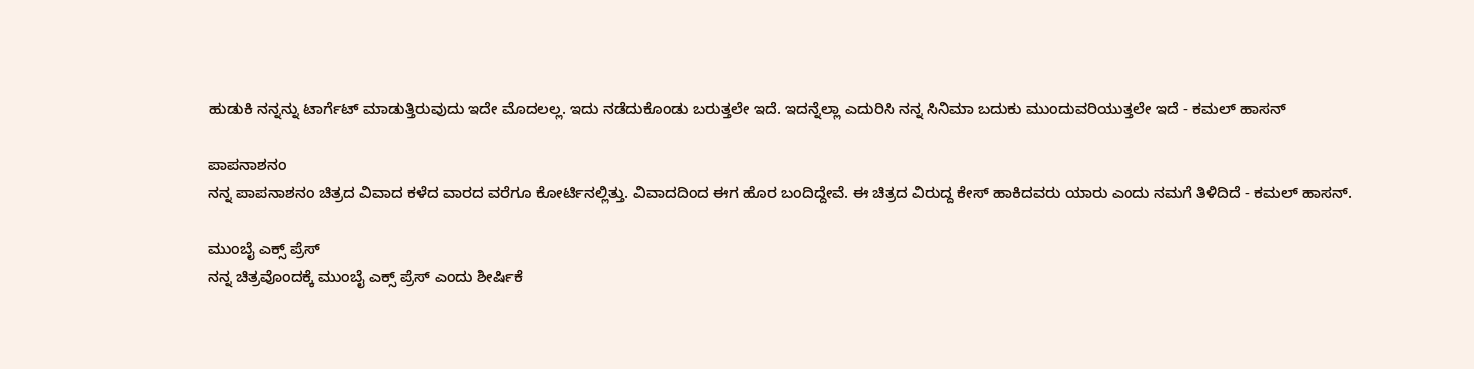ಹುಡುಕಿ ನನ್ನನ್ನು ಟಾರ್ಗೆಟ್ ಮಾಡುತ್ತಿರುವುದು ಇದೇ ಮೊದಲಲ್ಲ. ಇದು ನಡೆದುಕೊಂಡು ಬರುತ್ತಲೇ ಇದೆ. ಇದನ್ನೆಲ್ಲಾ ಎದುರಿಸಿ ನನ್ನ ಸಿನಿಮಾ ಬದುಕು ಮುಂದುವರಿಯುತ್ತಲೇ ಇದೆ - ಕಮಲ್ ಹಾಸನ್

ಪಾಪನಾಶನಂ
ನನ್ನ ಪಾಪನಾಶನಂ ಚಿತ್ರದ ವಿವಾದ ಕಳೆದ ವಾರದ ವರೆಗೂ ಕೋರ್ಟಿನಲ್ಲಿತ್ತು. ವಿವಾದದಿಂದ ಈಗ ಹೊರ ಬಂದಿದ್ದೇವೆ. ಈ ಚಿತ್ರದ ವಿರುದ್ದ ಕೇಸ್ ಹಾಕಿದವರು ಯಾರು ಎಂದು ನಮಗೆ ತಿಳಿದಿದೆ - ಕಮಲ್ ಹಾಸನ್.

ಮುಂಬೈ ಎಕ್ಸ್ ಪ್ರೆಸ್
ನನ್ನ ಚಿತ್ರವೊಂದಕ್ಕೆ ಮುಂಬೈ ಎಕ್ಸ್ ಪ್ರೆಸ್ ಎಂದು ಶೀರ್ಷಿಕೆ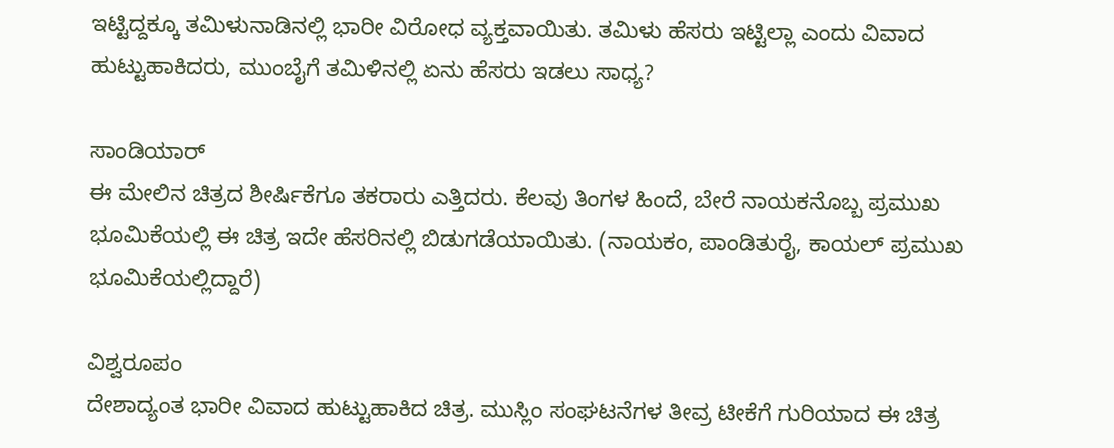ಇಟ್ಟಿದ್ದಕ್ಕೂ ತಮಿಳುನಾಡಿನಲ್ಲಿ ಭಾರೀ ವಿರೋಧ ವ್ಯಕ್ತವಾಯಿತು. ತಮಿಳು ಹೆಸರು ಇಟ್ಟಿಲ್ಲಾ ಎಂದು ವಿವಾದ ಹುಟ್ಟುಹಾಕಿದರು, ಮುಂಬೈಗೆ ತಮಿಳಿನಲ್ಲಿ ಏನು ಹೆಸರು ಇಡಲು ಸಾಧ್ಯ?

ಸಾಂಡಿಯಾರ್
ಈ ಮೇಲಿನ ಚಿತ್ರದ ಶೀರ್ಷಿಕೆಗೂ ತಕರಾರು ಎತ್ತಿದರು. ಕೆಲವು ತಿಂಗಳ ಹಿಂದೆ, ಬೇರೆ ನಾಯಕನೊಬ್ಬ ಪ್ರಮುಖ ಭೂಮಿಕೆಯಲ್ಲಿ ಈ ಚಿತ್ರ ಇದೇ ಹೆಸರಿನಲ್ಲಿ ಬಿಡುಗಡೆಯಾಯಿತು. (ನಾಯಕಂ, ಪಾಂಡಿತುರೈ, ಕಾಯಲ್ ಪ್ರಮುಖ ಭೂಮಿಕೆಯಲ್ಲಿದ್ದಾರೆ)

ವಿಶ್ವರೂಪಂ
ದೇಶಾದ್ಯಂತ ಭಾರೀ ವಿವಾದ ಹುಟ್ಟುಹಾಕಿದ ಚಿತ್ರ. ಮುಸ್ಲಿಂ ಸಂಘಟನೆಗಳ ತೀವ್ರ ಟೀಕೆಗೆ ಗುರಿಯಾದ ಈ ಚಿತ್ರ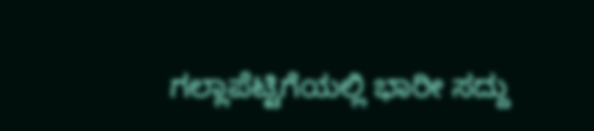ಗಲ್ಲಾಪೆಟ್ಟಿಗೆಯಲ್ಲಿ ಭಾರೀ ಸದ್ದು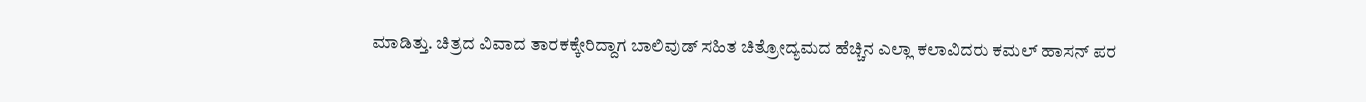ಮಾಡಿತ್ತು. ಚಿತ್ರದ ವಿವಾದ ತಾರಕಕ್ಕೇರಿದ್ದಾಗ ಬಾಲಿವುಡ್ ಸಹಿತ ಚಿತ್ರೋದ್ಯಮದ ಹೆಚ್ಚಿನ ಎಲ್ಲಾ ಕಲಾವಿದರು ಕಮಲ್ ಹಾಸನ್ ಪರ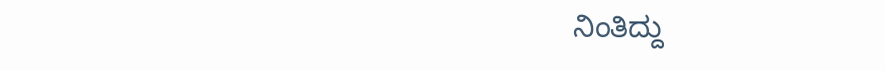ನಿಂತಿದ್ದು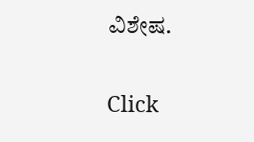ವಿಶೇಷ.


Click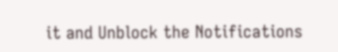it and Unblock the Notifications